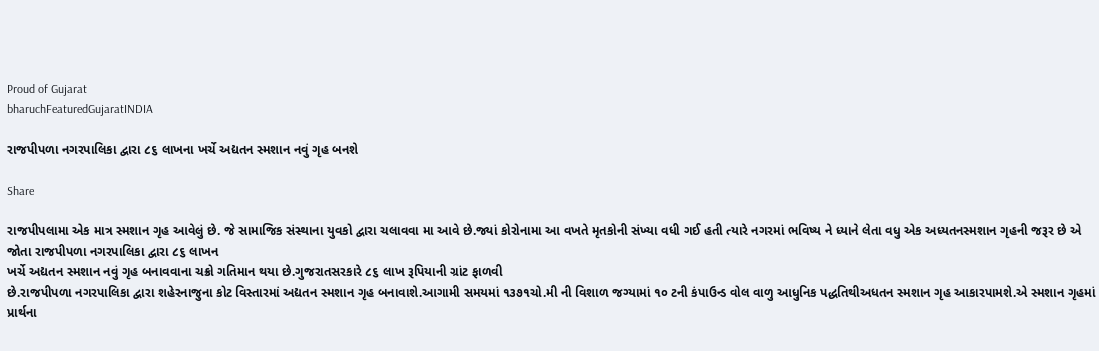Proud of Gujarat
bharuchFeaturedGujaratINDIA

રાજપીપળા નગરપાલિકા દ્વારા ૮૬ લાખના ખર્ચે અદ્યતન સ્મશાન નવું ગૃહ બનશે

Share

રાજપીપલામા એક માત્ર સ્મશાન ગૃહ આવેલું છે. જે સામાજિક સંસ્થાના યુવકો દ્વારા ચલાવવા મા આવે છે.જ્યાં કોરોનામા આ વખતે મૃતકોની સંખ્યા વધી ગઈ હતી ત્યારે નગરમાં ભવિષ્ય ને ધ્યાને લેતા વધુ એક અધ્યતનસ્મશાન ગૃહની જરૂર છે એ જોતા રાજપીપળા નગરપાલિકા દ્વારા ૮૬ લાખન
ખર્ચે અદ્યતન સ્મશાન નવું ગૃહ બનાવવાના ચક્રો ગતિમાન થયા છે.ગુજરાતસરકારે ૮૬ લાખ રૂપિયાની ગ્રાંટ ફાળવી
છે.રાજપીપળા નગરપાલિકા દ્વારા શહેરનાજુના કોટ વિસ્તારમાં અદ્યતન સ્મશાન ગૃહ બનાવાશે.આગામી સમયમાં ૧૩૭૧ચો.મી ની વિશાળ જગ્યામાં ૧૦ ટની કંપાઉન્ડ વોલ વાળુ આધુનિક પદ્ધતિથીઅધતન સ્મશાન ગૃહ આકારપામશે.એ સ્મશાન ગૃહમાં પ્રાર્થના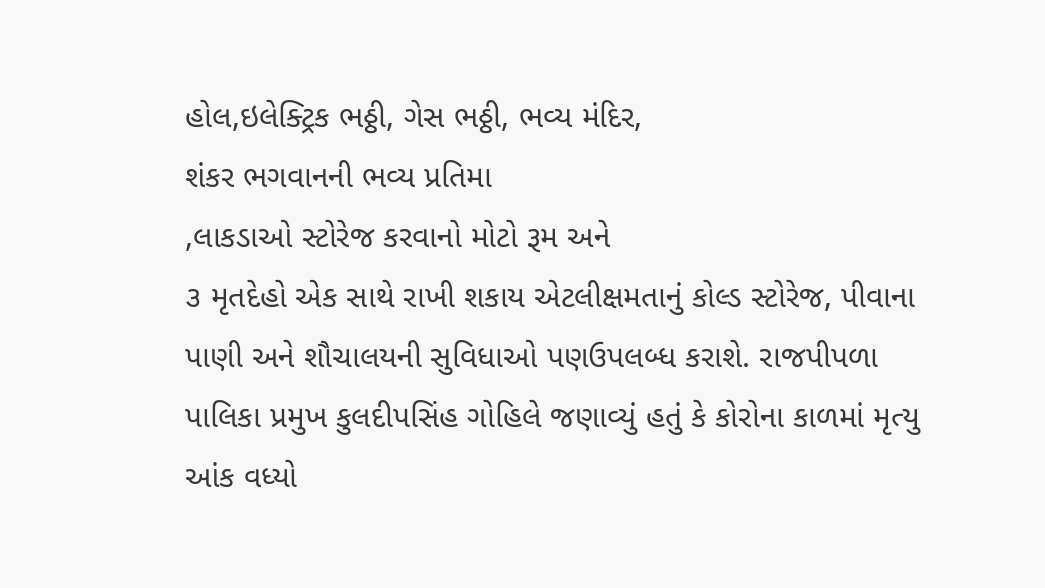હોલ,ઇલેક્ટ્રિક ભઠ્ઠી, ગેસ ભઠ્ઠી, ભવ્ય મંદિર,
શંકર ભગવાનની ભવ્ય પ્રતિમા
,લાકડાઓ સ્ટોરેજ કરવાનો મોટો રૂમ અને
૩ મૃતદેહો એક સાથે રાખી શકાય એટલીક્ષમતાનું કોલ્ડ સ્ટોરેજ, પીવાના પાણી અને શૌચાલયની સુવિધાઓ પણઉપલબ્ધ કરાશે. રાજપીપળા પાલિકા પ્રમુખ કુલદીપસિંહ ગોહિલે જણાવ્યું હતું કે કોરોના કાળમાં મૃત્યુ આંક વધ્યો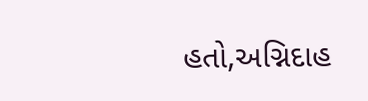હતો,અગ્નિદાહ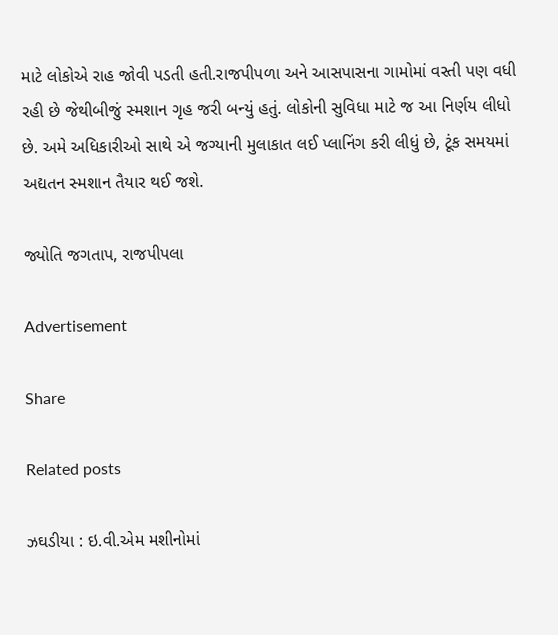માટે લોકોએ રાહ જોવી પડતી હતી.રાજપીપળા અને આસપાસના ગામોમાં વસ્તી પણ વધી રહી છે જેથીબીજું સ્મશાન ગૃહ જરી બન્યું હતું. લોકોની સુવિધા માટે જ આ નિર્ણય લીધો છે. અમે અધિકારીઓ સાથે એ જગ્યાની મુલાકાત લઈ પ્લાનિંગ કરી લીધું છે, ટૂંક સમયમાં અદ્યતન સ્મશાન તૈયાર થઈ જશે.

જ્યોતિ જગતાપ, રાજપીપલા

Advertisement

Share

Related posts

ઝઘડીયા : ઇ.વી.એમ મશીનોમાં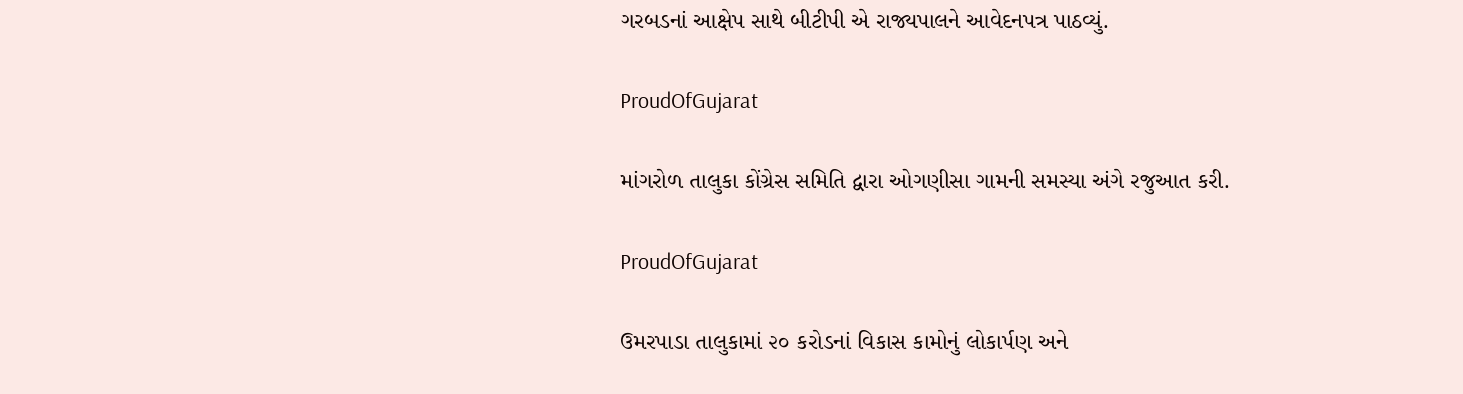ગરબડનાં આક્ષેપ સાથે બીટીપી એ રાજ્યપાલને આવેદનપત્ર પાઠવ્યું.

ProudOfGujarat

માંગરોળ તાલુકા કોંગ્રેસ સમિતિ દ્વારા ઓગણીસા ગામની સમસ્યા અંગે રજુઆત કરી.

ProudOfGujarat

ઉમરપાડા તાલુકામાં ૨૦ કરોડનાં વિકાસ કામોનું લોકાર્પણ અને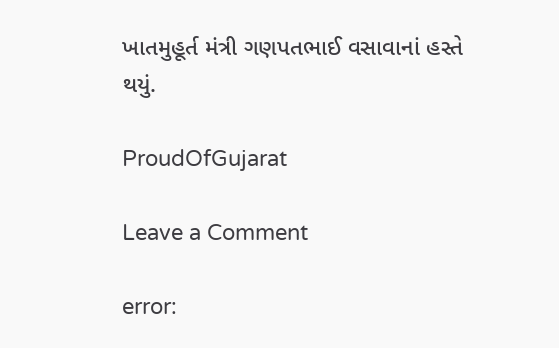ખાતમુહૂર્ત મંત્રી ગણપતભાઈ વસાવાનાં હસ્તે થયું.

ProudOfGujarat

Leave a Comment

error: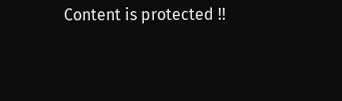Content is protected !!